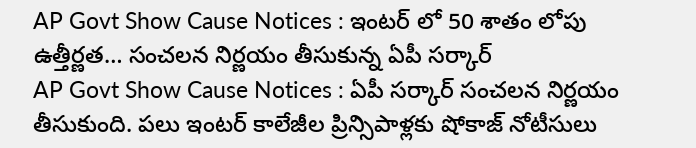AP Govt Show Cause Notices : ఇంటర్ లో 50 శాతం లోపు ఉత్తీర్ణత… సంచలన నిర్ణయం తీసుకున్న ఏపీ సర్కార్
AP Govt Show Cause Notices : ఏపీ సర్కార్ సంచలన నిర్ణయం తీసుకుంది. పలు ఇంటర్ కాలేజీల ప్రిన్సిపాళ్లకు షోకాజ్ నోటీసులు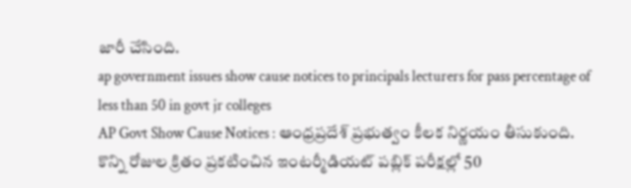జారీ చేసింది.
ap government issues show cause notices to principals lecturers for pass percentage of less than 50 in govt jr colleges
AP Govt Show Cause Notices : ఆంధ్రప్రదేశ్ ప్రభుత్వం కీలక నిర్ణయం తీసుకుంది. కొన్ని రోజుల క్రితం ప్రకటించిన ఇంటర్మీడియట్ పబ్లిక్ పరీక్షల్లో 50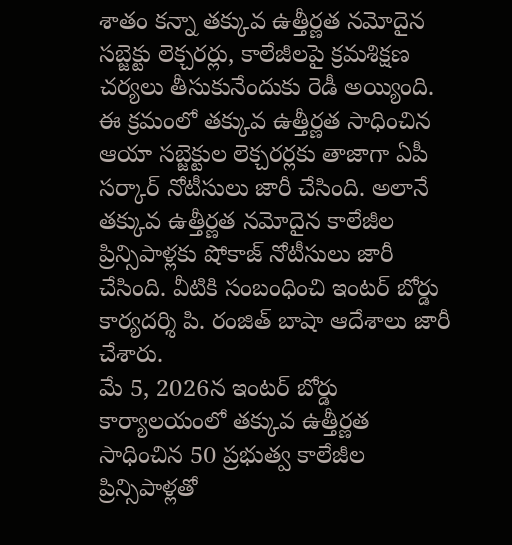శాతం కన్నా తక్కువ ఉత్తీర్ణత నమోదైన సబ్జెక్టు లెక్చరర్లు, కాలేజీలపై క్రమశిక్షణ చర్యలు తీసుకునేందుకు రెడీ అయ్యింది. ఈ క్రమంలో తక్కువ ఉత్తీర్ణత సాధించిన ఆయా సబ్జెక్టుల లెక్చరర్లకు తాజాగా ఏపీ సర్కార్ నోటీసులు జారీ చేసింది. అలానే తక్కువ ఉత్తీర్ణత నమోదైన కాలేజీల ప్రిన్సిపాళ్లకు షోకాజ్ నోటీసులు జారీ చేసింది. వీటికి సంబంధించి ఇంటర్ బోర్డు కార్యదర్శి పి. రంజిత్ బాషా ఆదేశాలు జారీ చేశారు.
మే 5, 2026న ఇంటర్ బోర్డు కార్యాలయంలో తక్కువ ఉత్తీర్ణత సాధించిన 50 ప్రభుత్వ కాలేజీల ప్రిన్సిపాళ్లతో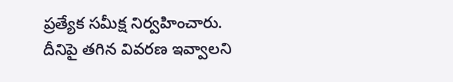ప్రత్యేక సమీక్ష నిర్వహించారు. దీనిపై తగిన వివరణ ఇవ్వాలని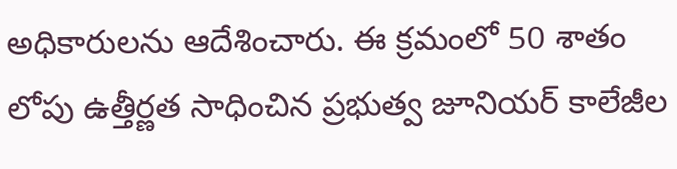అధికారులను ఆదేశించారు. ఈ క్రమంలో 50 శాతం లోపు ఉత్తీర్ణత సాధించిన ప్రభుత్వ జూనియర్ కాలేజీల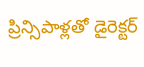ప్రిన్సిపాళ్లతో డైరెక్టర్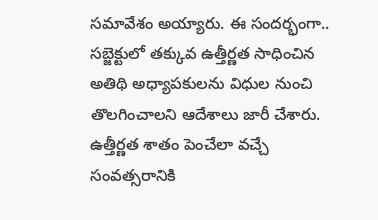సమావేశం అయ్యారు. ఈ సందర్భంగా.. సబ్జెక్టులో తక్కువ ఉత్తీర్ణత సాధించిన అతిథి అధ్యాపకులను విధుల నుంచి తొలగించాలని ఆదేశాలు జారీ చేశారు. ఉత్తీర్ణత శాతం పెంచేలా వచ్చే సంవత్సరానికి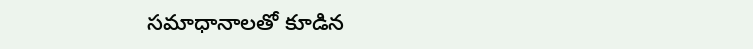సమాధానాలతో కూడిన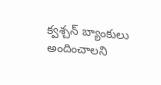క్వశ్చన్ బ్యాంకులు అందించాలని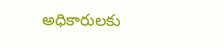అధికారులకు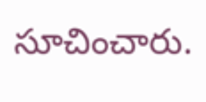సూచించారు.